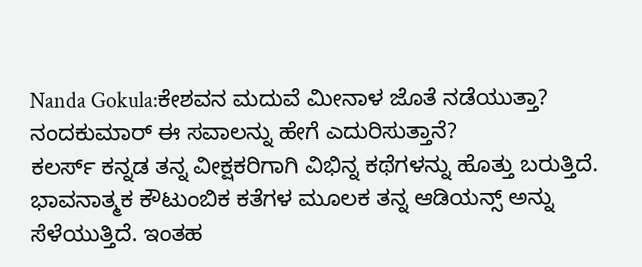Nanda Gokula:ಕೇಶವನ ಮದುವೆ ಮೀನಾಳ ಜೊತೆ ನಡೆಯುತ್ತಾ? ನಂದಕುಮಾರ್ ಈ ಸವಾಲನ್ನು ಹೇಗೆ ಎದುರಿಸುತ್ತಾನೆ?
ಕಲರ್ಸ್ ಕನ್ನಡ ತನ್ನ ವೀಕ್ಷಕರಿಗಾಗಿ ವಿಭಿನ್ನ ಕಥೆಗಳನ್ನು ಹೊತ್ತು ಬರುತ್ತಿದೆ. ಭಾವನಾತ್ಮಕ ಕೌಟುಂಬಿಕ ಕತೆಗಳ ಮೂಲಕ ತನ್ನ ಆಡಿಯನ್ಸ್ ಅನ್ನು ಸೆಳೆಯುತ್ತಿದೆ. ಇಂತಹ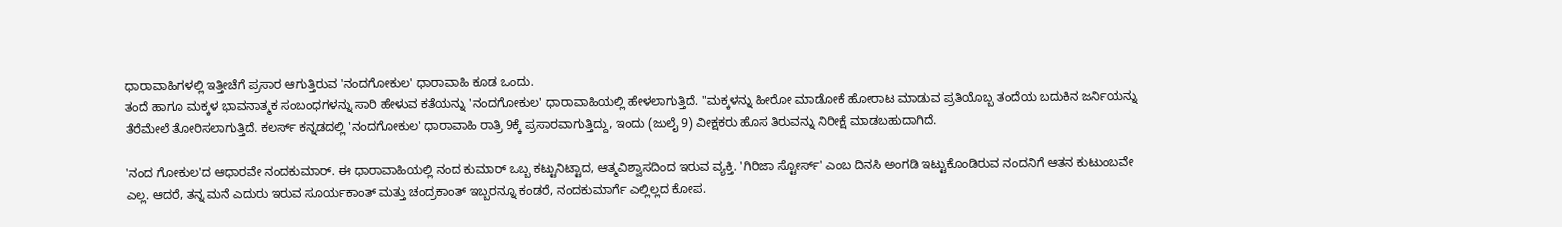ಧಾರಾವಾಹಿಗಳಲ್ಲಿ ಇತ್ತೀಚೆಗೆ ಪ್ರಸಾರ ಆಗುತ್ತಿರುವ 'ನಂದಗೋಕುಲ' ಧಾರಾವಾಹಿ ಕೂಡ ಒಂದು.
ತಂದೆ ಹಾಗೂ ಮಕ್ಕಳ ಭಾವನಾತ್ಮಕ ಸಂಬಂಧಗಳನ್ನು ಸಾರಿ ಹೇಳುವ ಕತೆಯನ್ನು 'ನಂದಗೋಕುಲ' ಧಾರಾವಾಹಿಯಲ್ಲಿ ಹೇಳಲಾಗುತ್ತಿದೆ. "ಮಕ್ಕಳನ್ನು ಹೀರೋ ಮಾಡೋಕೆ ಹೋರಾಟ ಮಾಡುವ ಪ್ರತಿಯೊಬ್ಬ ತಂದೆಯ ಬದುಕಿನ ಜರ್ನಿಯನ್ನು ತೆರೆಮೇಲೆ ತೋರಿಸಲಾಗುತ್ತಿದೆ. ಕಲರ್ಸ್ ಕನ್ನಡದಲ್ಲಿ 'ನಂದಗೋಕುಲ' ಧಾರಾವಾಹಿ ರಾತ್ರಿ 9ಕ್ಕೆ ಪ್ರಸಾರವಾಗುತ್ತಿದ್ದು, ಇಂದು (ಜುಲೈ 9) ವೀಕ್ಷಕರು ಹೊಸ ತಿರುವನ್ನು ನಿರೀಕ್ಷೆ ಮಾಡಬಹುದಾಗಿದೆ.

'ನಂದ ಗೋಕುಲ'ದ ಆಧಾರವೇ ನಂದಕುಮಾರ್. ಈ ಧಾರಾವಾಹಿಯಲ್ಲಿ ನಂದ ಕುಮಾರ್ ಒಬ್ಬ ಕಟ್ಟುನಿಟ್ಟಾದ, ಆತ್ಮವಿಶ್ವಾಸದಿಂದ ಇರುವ ವ್ಯಕ್ತಿ. 'ಗಿರಿಜಾ ಸ್ಟೋರ್ಸ್' ಎಂಬ ದಿನಸಿ ಅಂಗಡಿ ಇಟ್ಟುಕೊಂಡಿರುವ ನಂದನಿಗೆ ಆತನ ಕುಟುಂಬವೇ ಎಲ್ಲ. ಆದರೆ, ತನ್ನ ಮನೆ ಎದುರು ಇರುವ ಸೂರ್ಯಕಾಂತ್ ಮತ್ತು ಚಂದ್ರಕಾಂತ್ ಇಬ್ಬರನ್ನೂ ಕಂಡರೆ, ನಂದಕುಮಾರ್ಗೆ ಎಲ್ಲಿಲ್ಲದ ಕೋಪ.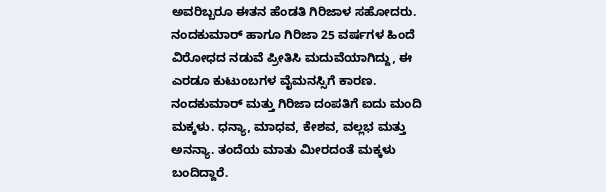ಅವರಿಬ್ಬರೂ ಈತನ ಹೆಂಡತಿ ಗಿರಿಜಾಳ ಸಹೋದರು. ನಂದಕುಮಾರ್ ಹಾಗೂ ಗಿರಿಜಾ 25 ವರ್ಷಗಳ ಹಿಂದೆ ವಿರೋಧದ ನಡುವೆ ಪ್ರೀತಿಸಿ ಮದುವೆಯಾಗಿದ್ದು, ಈ ಎರಡೂ ಕುಟುಂಬಗಳ ವೈಮನಸ್ಸಿಗೆ ಕಾರಣ.
ನಂದಕುಮಾರ್ ಮತ್ತು ಗಿರಿಜಾ ದಂಪತಿಗೆ ಐದು ಮಂದಿ ಮಕ್ಕಳು. ಧನ್ಯಾ, ಮಾಧವ, ಕೇಶವ, ವಲ್ಲಭ ಮತ್ತು ಅನನ್ಯಾ. ತಂದೆಯ ಮಾತು ಮೀರದಂತೆ ಮಕ್ಕಳು ಬಂದಿದ್ದಾರೆ.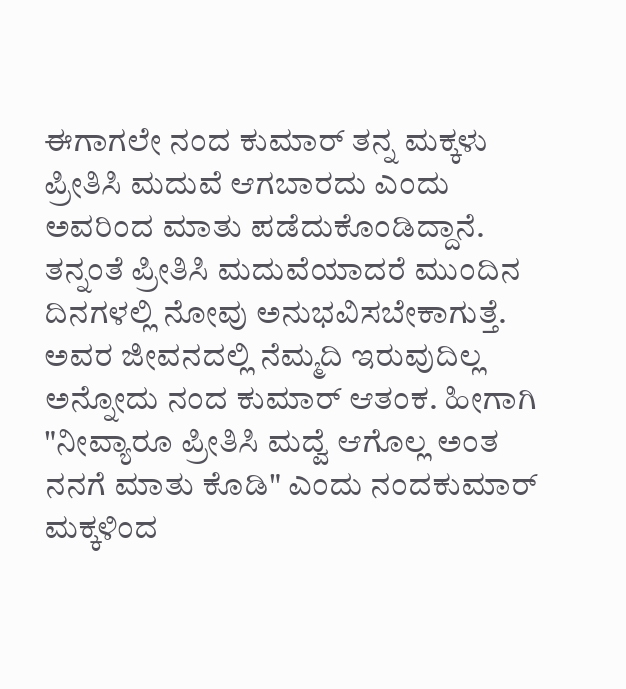ಈಗಾಗಲೇ ನಂದ ಕುಮಾರ್ ತನ್ನ ಮಕ್ಕಳು ಪ್ರೀತಿಸಿ ಮದುವೆ ಆಗಬಾರದು ಎಂದು ಅವರಿಂದ ಮಾತು ಪಡೆದುಕೊಂಡಿದ್ದಾನೆ. ತನ್ನಂತೆ ಪ್ರೀತಿಸಿ ಮದುವೆಯಾದರೆ ಮುಂದಿನ ದಿನಗಳಲ್ಲಿ ನೋವು ಅನುಭವಿಸಬೇಕಾಗುತ್ತೆ. ಅವರ ಜೀವನದಲ್ಲಿ ನೆಮ್ಮದಿ ಇರುವುದಿಲ್ಲ ಅನ್ನೋದು ನಂದ ಕುಮಾರ್ ಆತಂಕ. ಹೀಗಾಗಿ "ನೀವ್ಯಾರೂ ಪ್ರೀತಿಸಿ ಮದ್ವೆ ಆಗೊಲ್ಲ ಅಂತ ನನಗೆ ಮಾತು ಕೊಡಿ" ಎಂದು ನಂದಕುಮಾರ್ ಮಕ್ಕಳಿಂದ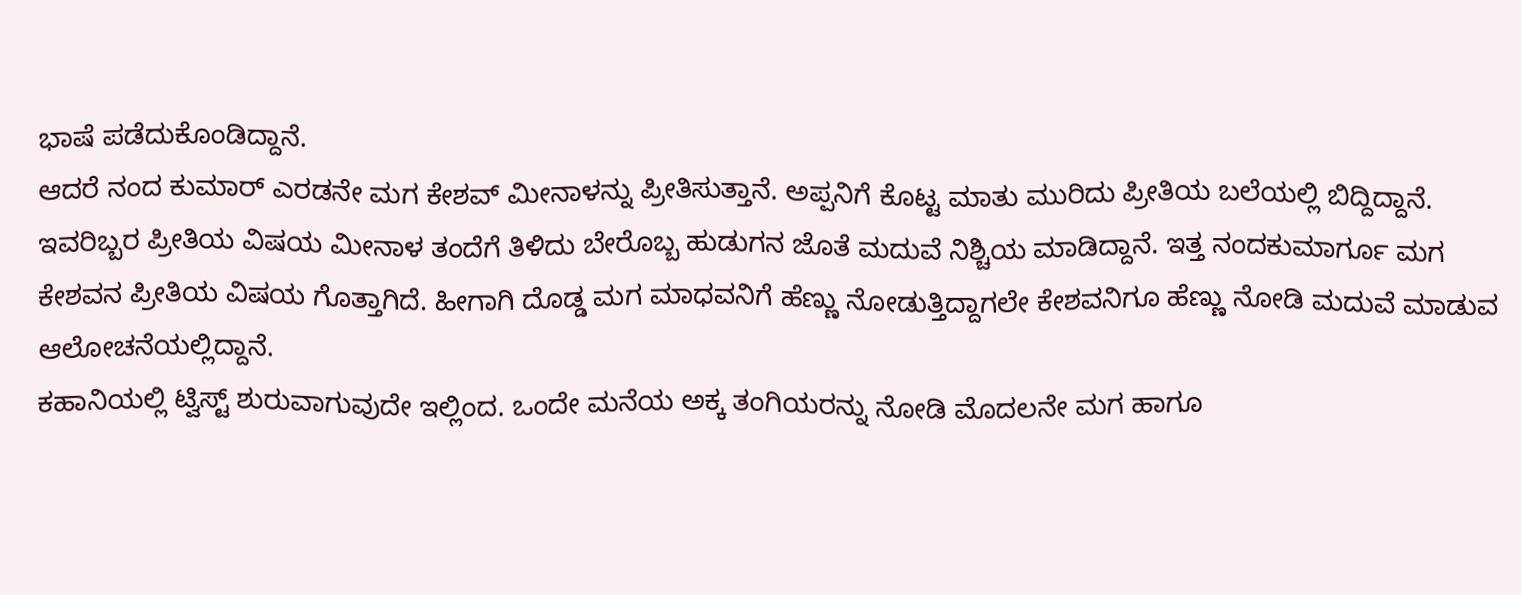ಭಾಷೆ ಪಡೆದುಕೊಂಡಿದ್ದಾನೆ.
ಆದರೆ ನಂದ ಕುಮಾರ್ ಎರಡನೇ ಮಗ ಕೇಶವ್ ಮೀನಾಳನ್ನು ಪ್ರೀತಿಸುತ್ತಾನೆ. ಅಪ್ಪನಿಗೆ ಕೊಟ್ಟ ಮಾತು ಮುರಿದು ಪ್ರೀತಿಯ ಬಲೆಯಲ್ಲಿ ಬಿದ್ದಿದ್ದಾನೆ. ಇವರಿಬ್ಬರ ಪ್ರೀತಿಯ ವಿಷಯ ಮೀನಾಳ ತಂದೆಗೆ ತಿಳಿದು ಬೇರೊಬ್ಬ ಹುಡುಗನ ಜೊತೆ ಮದುವೆ ನಿಶ್ಚಿಯ ಮಾಡಿದ್ದಾನೆ. ಇತ್ತ ನಂದಕುಮಾರ್ಗೂ ಮಗ ಕೇಶವನ ಪ್ರೀತಿಯ ವಿಷಯ ಗೊತ್ತಾಗಿದೆ. ಹೀಗಾಗಿ ದೊಡ್ಡ ಮಗ ಮಾಧವನಿಗೆ ಹೆಣ್ಣು ನೋಡುತ್ತಿದ್ದಾಗಲೇ ಕೇಶವನಿಗೂ ಹೆಣ್ಣು ನೋಡಿ ಮದುವೆ ಮಾಡುವ ಆಲೋಚನೆಯಲ್ಲಿದ್ದಾನೆ.
ಕಹಾನಿಯಲ್ಲಿ ಟ್ವಿಸ್ಟ್ ಶುರುವಾಗುವುದೇ ಇಲ್ಲಿಂದ. ಒಂದೇ ಮನೆಯ ಅಕ್ಕ ತಂಗಿಯರನ್ನು ನೋಡಿ ಮೊದಲನೇ ಮಗ ಹಾಗೂ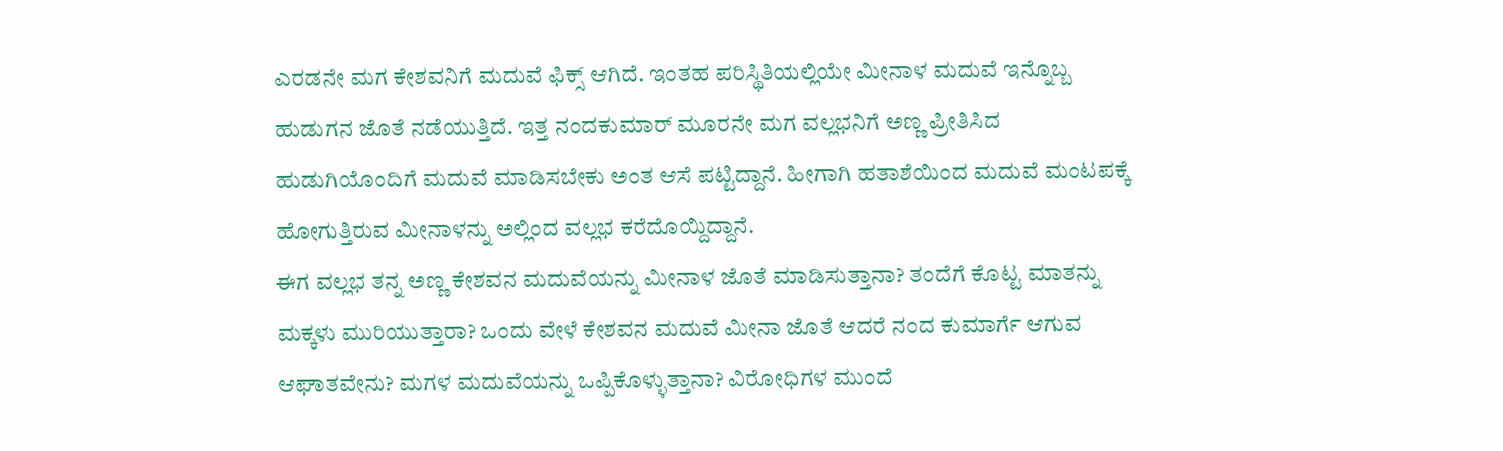ಎರಡನೇ ಮಗ ಕೇಶವನಿಗೆ ಮದುವೆ ಫಿಕ್ಸ್ ಆಗಿದೆ. ಇಂತಹ ಪರಿಸ್ಥಿತಿಯಲ್ಲಿಯೇ ಮೀನಾಳ ಮದುವೆ ಇನ್ನೊಬ್ಬ ಹುಡುಗನ ಜೊತೆ ನಡೆಯುತ್ತಿದೆ. ಇತ್ತ ನಂದಕುಮಾರ್ ಮೂರನೇ ಮಗ ವಲ್ಲಭನಿಗೆ ಅಣ್ಣ ಪ್ರೀತಿಸಿದ ಹುಡುಗಿಯೊಂದಿಗೆ ಮದುವೆ ಮಾಡಿಸಬೇಕು ಅಂತ ಆಸೆ ಪಟ್ಟಿದ್ದಾನೆ. ಹೀಗಾಗಿ ಹತಾಶೆಯಿಂದ ಮದುವೆ ಮಂಟಪಕ್ಕೆ ಹೋಗುತ್ತಿರುವ ಮೀನಾಳನ್ನು ಅಲ್ಲಿಂದ ವಲ್ಲಭ ಕರೆದೊಯ್ದಿದ್ದಾನೆ.
ಈಗ ವಲ್ಲಭ ತನ್ನ ಅಣ್ಣ ಕೇಶವನ ಮದುವೆಯನ್ನು ಮೀನಾಳ ಜೊತೆ ಮಾಡಿಸುತ್ತಾನಾ? ತಂದೆಗೆ ಕೊಟ್ಟ ಮಾತನ್ನು ಮಕ್ಕಳು ಮುರಿಯುತ್ತಾರಾ? ಒಂದು ವೇಳೆ ಕೇಶವನ ಮದುವೆ ಮೀನಾ ಜೊತೆ ಆದರೆ ನಂದ ಕುಮಾರ್ಗೆ ಆಗುವ ಆಘಾತವೇನು? ಮಗಳ ಮದುವೆಯನ್ನು ಒಪ್ಪಿಕೊಳ್ಳುತ್ತಾನಾ? ವಿರೋಧಿಗಳ ಮುಂದೆ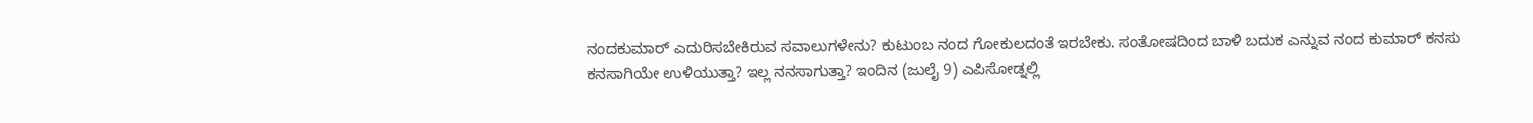ನಂದಕುಮಾರ್ ಎದುರಿಸಬೇಕಿರುವ ಸವಾಲುಗಳೇನು? ಕುಟುಂಬ ನಂದ ಗೋಕುಲದಂತೆ ಇರಬೇಕು. ಸಂತೋಷದಿಂದ ಬಾಳಿ ಬದುಕ ಎನ್ನುವ ನಂದ ಕುಮಾರ್ ಕನಸು ಕನಸಾಗಿಯೇ ಉಳಿಯುತ್ತಾ? ಇಲ್ಲ ನನಸಾಗುತ್ತಾ? ಇಂದಿನ (ಜುಲೈ 9) ಎಪಿಸೋಡ್ನಲ್ಲಿ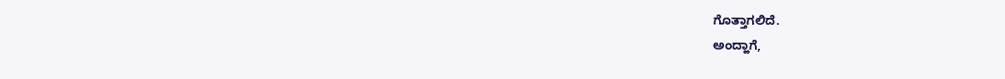ಗೊತ್ತಾಗಲಿದೆ.
ಅಂದ್ಹಾಗೆ,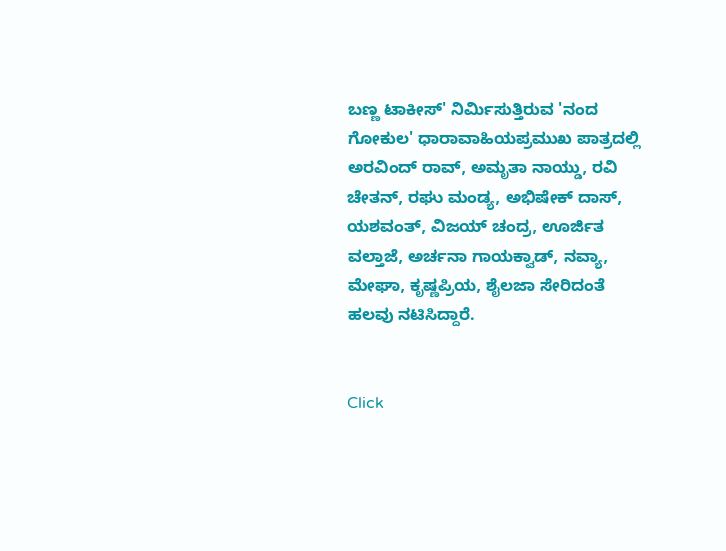ಬಣ್ಣ ಟಾಕೀಸ್' ನಿರ್ಮಿಸುತ್ತಿರುವ 'ನಂದ ಗೋಕುಲ' ಧಾರಾವಾಹಿಯಪ್ರಮುಖ ಪಾತ್ರದಲ್ಲಿ ಅರವಿಂದ್ ರಾವ್, ಅಮೃತಾ ನಾಯ್ಡು, ರವಿ ಚೇತನ್, ರಘು ಮಂಡ್ಯ, ಅಭಿಷೇಕ್ ದಾಸ್, ಯಶವಂತ್, ವಿಜಯ್ ಚಂದ್ರ, ಊರ್ಜಿತ ವಲ್ತಾಜೆ, ಅರ್ಚನಾ ಗಾಯಕ್ವಾಡ್, ನವ್ಯಾ, ಮೇಘಾ, ಕೃಷ್ಣಪ್ರಿಯ, ಶೈಲಜಾ ಸೇರಿದಂತೆ ಹಲವು ನಟಿಸಿದ್ದಾರೆ.


Click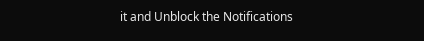it and Unblock the Notifications